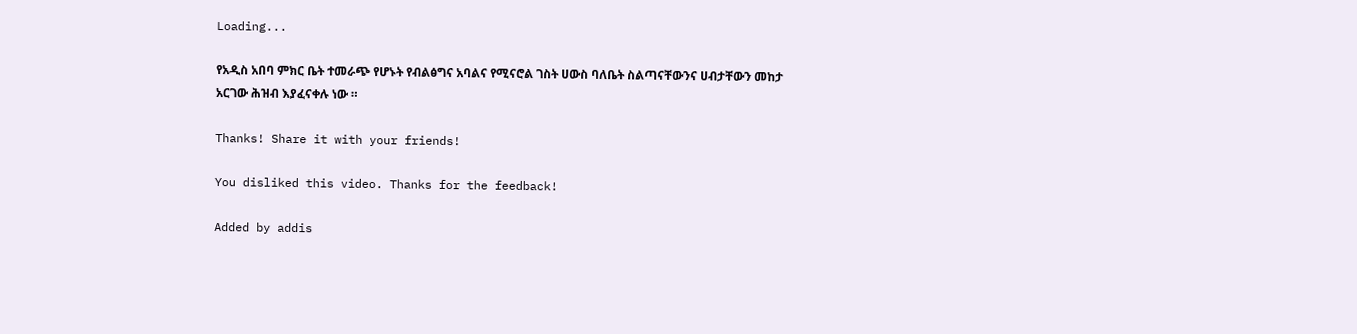Loading...

የአዲስ አበባ ምክር ቤት ተመራጭ የሆኑት የብልፅግና አባልና የሚናሮል ገስት ሀውስ ባለቤት ስልጣናቸውንና ሀብታቸውን መከታ አርገው ሕዝብ እያፈናቀሉ ነው ።

Thanks! Share it with your friends!

You disliked this video. Thanks for the feedback!

Added by addis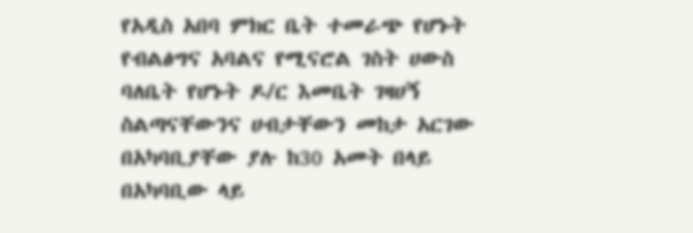የአዲስ አበባ ምክር ቤት ተመራጭ የሆኑት የብልፅግና አባልና የሚናሮል ገስት ሀውስ ባለቤት የሆኑት ዶ/ር እመቤት ገዛሀኝ ስልጣናቸውንና ሀብታቸውን መከታ አርገው በአካባቢያቸው ያሉ ከ30 አመት በላይ በአካባቢው ላይ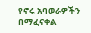የኖሩ አባወራዎችን በማፈናቀል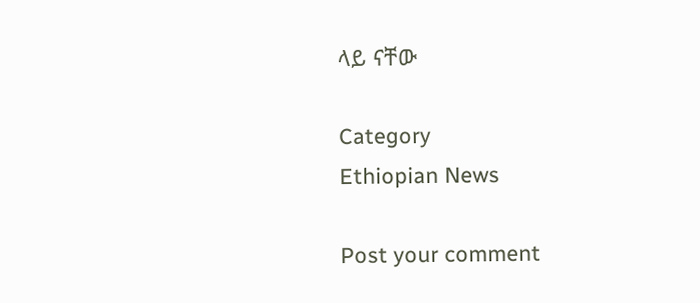ላይ ናቸው

Category
Ethiopian News

Post your comment